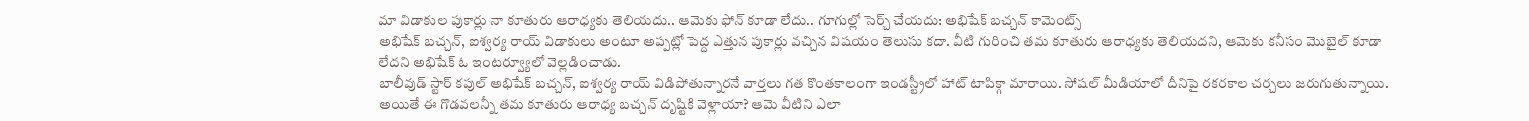మా విడాకుల పుకార్లు నా కూతురు ఆరాధ్యకు తెలియదు.. ఆమెకు ఫోన్ కూడా లేదు.. గూగుల్లో సెర్చ్ చేయదు: అభిషేక్ బచ్చన్ కామెంట్స్
అభిషేక్ బచ్చన్, ఐశ్వర్య రాయ్ విడాకులు అంటూ అప్పట్లో పెద్ద ఎత్తున పుకార్లు వచ్చిన విషయం తెలుసు కదా. వీటి గురించి తమ కూతురు ఆరాధ్యకు తెలియదని, ఆమెకు కనీసం మొబైల్ కూడా లేదని అభిషేక్ ఓ ఇంటర్వ్యూలో వెల్లడించాడు.
బాలీవుడ్ స్టార్ కపుల్ అభిషేక్ బచ్చన్, ఐశ్వర్య రాయ్ విడిపోతున్నారనే వార్తలు గత కొంతకాలంగా ఇండస్ట్రీలో హాట్ టాపిక్గా మారాయి. సోషల్ మీడియాలో దీనిపై రకరకాల చర్చలు జరుగుతున్నాయి. అయితే ఈ గొడవలన్నీ తమ కూతురు ఆరాధ్య బచ్చన్ దృష్టికి వెళ్లాయా? ఆమె వీటిని ఎలా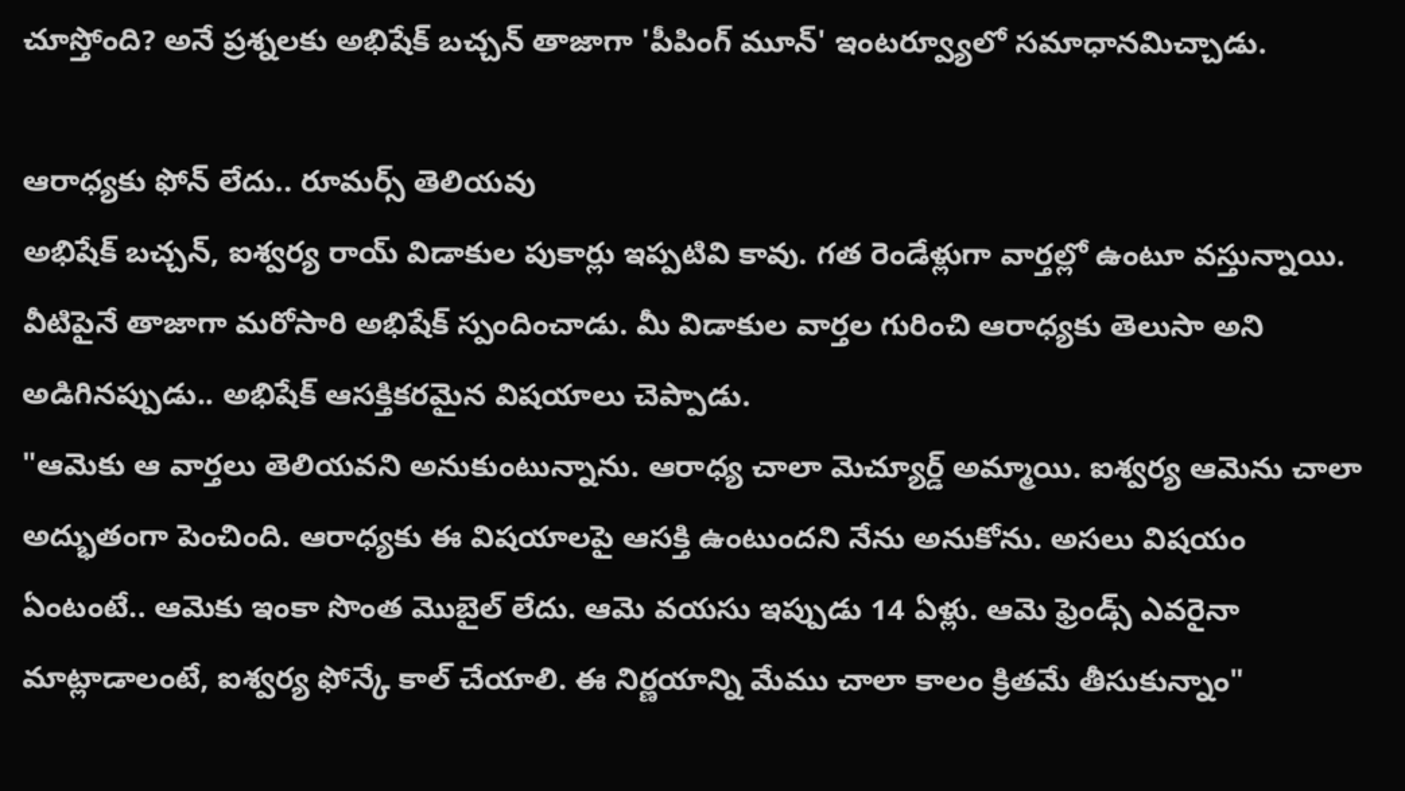చూస్తోంది? అనే ప్రశ్నలకు అభిషేక్ బచ్చన్ తాజాగా 'పీపింగ్ మూన్' ఇంటర్వ్యూలో సమాధానమిచ్చాడు.

ఆరాధ్యకు ఫోన్ లేదు.. రూమర్స్ తెలియవు
అభిషేక్ బచ్చన్, ఐశ్వర్య రాయ్ విడాకుల పుకార్లు ఇప్పటివి కావు. గత రెండేళ్లుగా వార్తల్లో ఉంటూ వస్తున్నాయి. వీటిపైనే తాజాగా మరోసారి అభిషేక్ స్పందించాడు. మీ విడాకుల వార్తల గురించి ఆరాధ్యకు తెలుసా అని అడిగినప్పుడు.. అభిషేక్ ఆసక్తికరమైన విషయాలు చెప్పాడు.
"ఆమెకు ఆ వార్తలు తెలియవని అనుకుంటున్నాను. ఆరాధ్య చాలా మెచ్యూర్డ్ అమ్మాయి. ఐశ్వర్య ఆమెను చాలా అద్భుతంగా పెంచింది. ఆరాధ్యకు ఈ విషయాలపై ఆసక్తి ఉంటుందని నేను అనుకోను. అసలు విషయం ఏంటంటే.. ఆమెకు ఇంకా సొంత మొబైల్ లేదు. ఆమె వయసు ఇప్పుడు 14 ఏళ్లు. ఆమె ఫ్రెండ్స్ ఎవరైనా మాట్లాడాలంటే, ఐశ్వర్య ఫోన్కే కాల్ చేయాలి. ఈ నిర్ణయాన్ని మేము చాలా కాలం క్రితమే తీసుకున్నాం"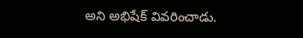అని అభిషేక్ వివరించాడు.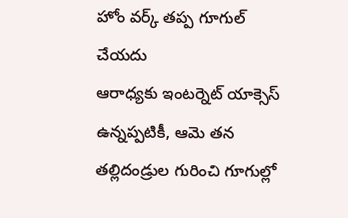హోం వర్క్ తప్ప గూగుల్ చేయదు
ఆరాధ్యకు ఇంటర్నెట్ యాక్సెస్ ఉన్నప్పటికీ, ఆమె తన తల్లిదండ్రుల గురించి గూగుల్లో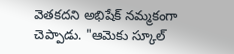వెతకదని అభిషేక్ నమ్మకంగా చెప్పాడు. "ఆమెకు స్కూల్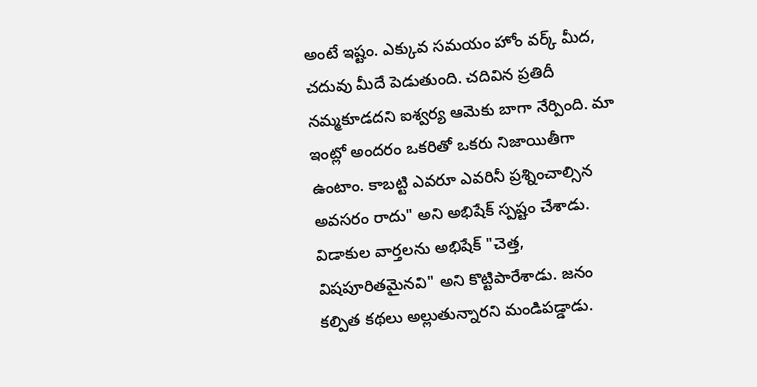అంటే ఇష్టం. ఎక్కువ సమయం హోం వర్క్ మీద, చదువు మీదే పెడుతుంది. చదివిన ప్రతిదీ నమ్మకూడదని ఐశ్వర్య ఆమెకు బాగా నేర్పింది. మా ఇంట్లో అందరం ఒకరితో ఒకరు నిజాయితీగా ఉంటాం. కాబట్టి ఎవరూ ఎవరినీ ప్రశ్నించాల్సిన అవసరం రాదు" అని అభిషేక్ స్పష్టం చేశాడు.
విడాకుల వార్తలను అభిషేక్ "చెత్త, విషపూరితమైనవి" అని కొట్టిపారేశాడు. జనం కల్పిత కథలు అల్లుతున్నారని మండిపడ్డాడు.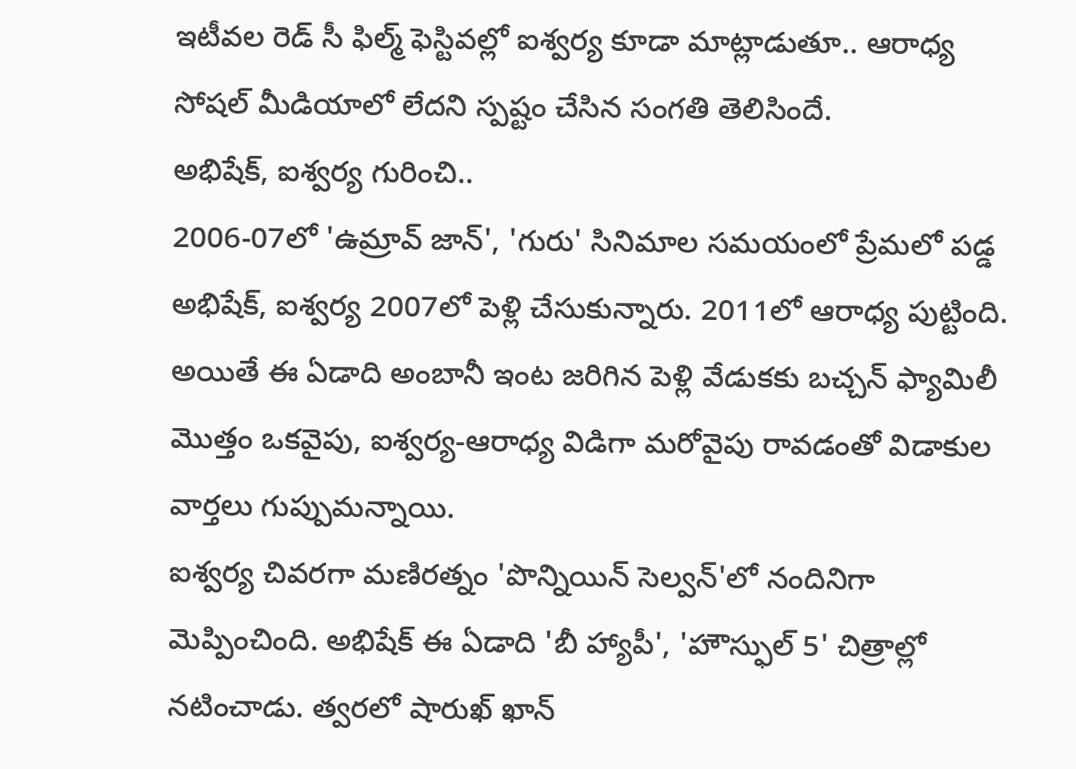ఇటీవల రెడ్ సీ ఫిల్మ్ ఫెస్టివల్లో ఐశ్వర్య కూడా మాట్లాడుతూ.. ఆరాధ్య సోషల్ మీడియాలో లేదని స్పష్టం చేసిన సంగతి తెలిసిందే.
అభిషేక్, ఐశ్వర్య గురించి..
2006-07లో 'ఉమ్రావ్ జాన్', 'గురు' సినిమాల సమయంలో ప్రేమలో పడ్డ అభిషేక్, ఐశ్వర్య 2007లో పెళ్లి చేసుకున్నారు. 2011లో ఆరాధ్య పుట్టింది. అయితే ఈ ఏడాది అంబానీ ఇంట జరిగిన పెళ్లి వేడుకకు బచ్చన్ ఫ్యామిలీ మొత్తం ఒకవైపు, ఐశ్వర్య-ఆరాధ్య విడిగా మరోవైపు రావడంతో విడాకుల వార్తలు గుప్పుమన్నాయి.
ఐశ్వర్య చివరగా మణిరత్నం 'పొన్నియిన్ సెల్వన్'లో నందినిగా మెప్పించింది. అభిషేక్ ఈ ఏడాది 'బీ హ్యాపీ', 'హౌస్ఫుల్ 5' చిత్రాల్లో నటించాడు. త్వరలో షారుఖ్ ఖాన్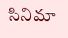సినిమా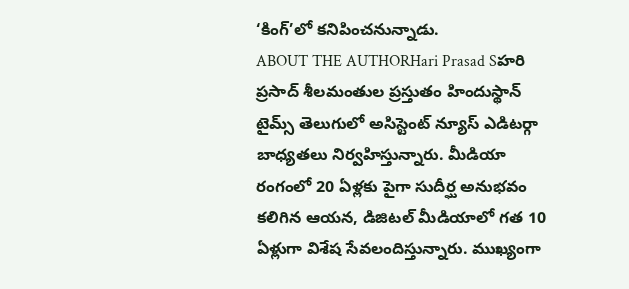‘కింగ్’లో కనిపించనున్నాడు.
ABOUT THE AUTHORHari Prasad Sహరి ప్రసాద్ శీలమంతుల ప్రస్తుతం హిందుస్థాన్ టైమ్స్ తెలుగులో అసిస్టెంట్ న్యూస్ ఎడిటర్గా బాధ్యతలు నిర్వహిస్తున్నారు. మీడియా రంగంలో 20 ఏళ్లకు పైగా సుదీర్ఘ అనుభవం కలిగిన ఆయన, డిజిటల్ మీడియాలో గత 10 ఏళ్లుగా విశేష సేవలందిస్తున్నారు. ముఖ్యంగా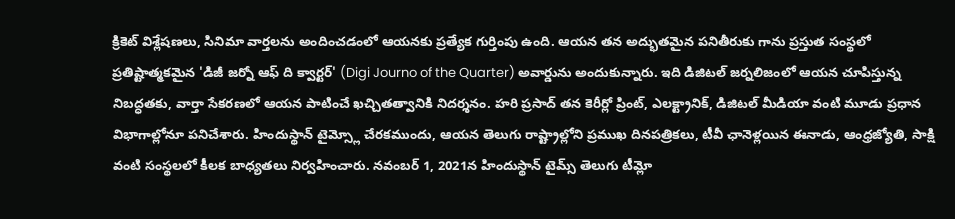క్రికెట్ విశ్లేషణలు, సినిమా వార్తలను అందించడంలో ఆయనకు ప్రత్యేక గుర్తింపు ఉంది. ఆయన తన అద్భుతమైన పనితీరుకు గాను ప్రస్తుత సంస్థలో ప్రతిష్టాత్మకమైన 'డిజీ జర్నో ఆఫ్ ది క్వార్టర్' (Digi Journo of the Quarter) అవార్డును అందుకున్నారు. ఇది డిజిటల్ జర్నలిజంలో ఆయన చూపిస్తున్న నిబద్ధతకు, వార్తా సేకరణలో ఆయన పాటించే ఖచ్చితత్వానికి నిదర్శనం. హరి ప్రసాద్ తన కెరీర్లో ప్రింట్, ఎలక్ట్రానిక్, డిజిటల్ మీడియా వంటి మూడు ప్రధాన విభాగాల్లోనూ పనిచేశారు. హిందుస్థాన్ టైమ్స్లో చేరకముందు, ఆయన తెలుగు రాష్ట్రాల్లోని ప్రముఖ దినపత్రికలు, టీవీ ఛానెళ్లయిన ఈనాడు, ఆంధ్రజ్యోతి, సాక్షి వంటి సంస్థలలో కీలక బాధ్యతలు నిర్వహించారు. నవంబర్ 1, 2021న హిందుస్థాన్ టైమ్స్ తెలుగు టీమ్లో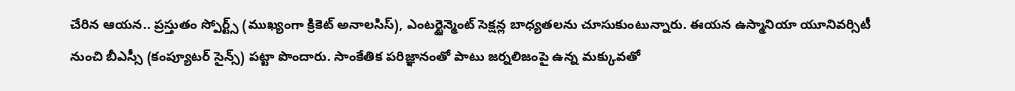చేరిన ఆయన.. ప్రస్తుతం స్పోర్ట్స్ (ముఖ్యంగా క్రికెట్ అనాలసిస్), ఎంటర్టైన్మెంట్ సెక్షన్ల బాధ్యతలను చూసుకుంటున్నారు. ఈయన ఉస్మానియా యూనివర్సిటీ నుంచి బీఎస్సీ (కంప్యూటర్ సైన్స్) పట్టా పొందారు. సాంకేతిక పరిజ్ఞానంతో పాటు జర్నలిజంపై ఉన్న మక్కువతో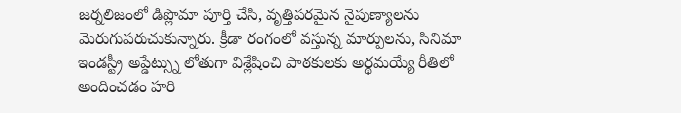జర్నలిజంలో డిప్లొమా పూర్తి చేసి, వృత్తిపరమైన నైపుణ్యాలను మెరుగుపరుచుకున్నారు. క్రీడా రంగంలో వస్తున్న మార్పులను, సినిమా ఇండస్ట్రీ అప్డేట్స్ను లోతుగా విశ్లేషించి పాఠకులకు అర్థమయ్యే రీతిలో అందించడం హరి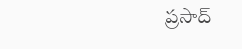ప్రసాద్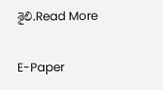శైలి.Read More

E-Paper